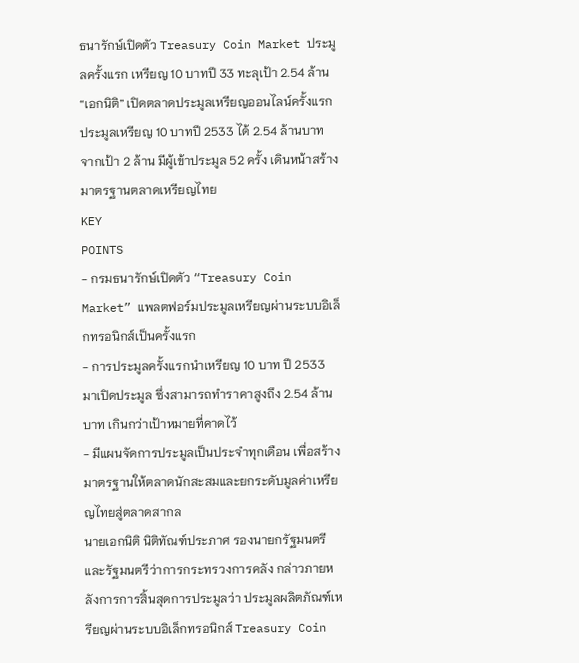ธนารักษ์เปิดตัว Treasury Coin Market ประมูลครั้งแรก เหรียญ 10 บาทปี 33 ทะลุเป้า 2.54 ล้าน
“เอกนิติ” เปิดตลาดประมูลเหรียญออนไลน์ครั้งแรก ประมูลเหรียญ 10 บาทปี 2533 ได้ 2.54 ล้านบาท จากเป้า 2 ล้าน มีผู้เข้าประมูล 52 ครั้ง เดินหน้าสร้างมาตรฐานตลาดเหรียญไทย
KEY
POINTS
- กรมธนารักษ์เปิดตัว “Treasury Coin Market” แพลตฟอร์มประมูลเหรียญผ่านระบบอิเล็กทรอนิกส์เป็นครั้งแรก
- การประมูลครั้งแรกนำเหรียญ 10 บาท ปี 2533 มาเปิดประมูล ซึ่งสามารถทำราคาสูงถึง 2.54 ล้านบาท เกินกว่าเป้าหมายที่คาดไว้
- มีแผนจัดการประมูลเป็นประจำทุกเดือน เพื่อสร้างมาตรฐานให้ตลาดนักสะสมและยกระดับมูลค่าเหรียญไทยสู่ตลาดสากล
นายเอกนิติ นิติทัณฑ์ประภาศ รองนายกรัฐมนตรีและรัฐมนตรีว่าการกระทรวงการคลัง กล่าวภายหลังการการสิ้นสุดการประมูลว่า ประมูลผลิตภัณฑ์เหรียญผ่านระบบอิเล็กทรอนิกส์ Treasury Coin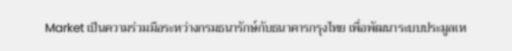Market เป็นความร่วมมือระหว่างกรมธนารักษ์กับธนาคารกรุงไทย เพื่อพัฒนาระบบประมูลเห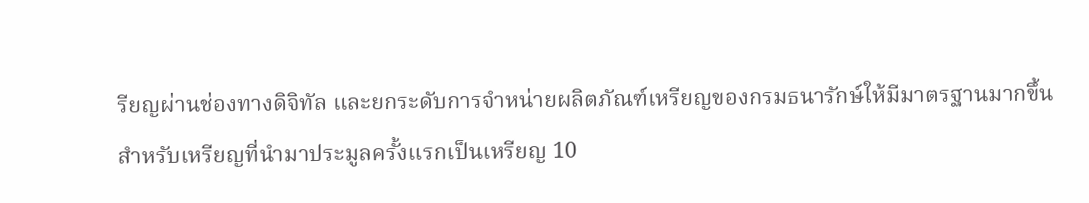รียญผ่านช่องทางดิจิทัล และยกระดับการจำหน่ายผลิตภัณฑ์เหรียญของกรมธนารักษ์ให้มีมาตรฐานมากขึ้น
สำหรับเหรียญที่นำมาประมูลครั้งแรกเป็นเหรียญ 10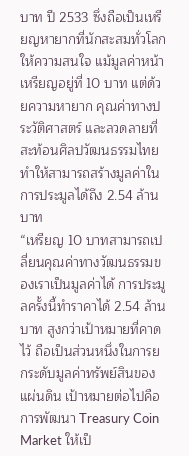บาท ปี 2533 ซึ่งถือเป็นเหรียญหายากที่นักสะสมทั่วโลกให้ความสนใจ แม้มูลค่าหน้าเหรียญอยู่ที่ 10 บาท แต่ด้วยความหายาก คุณค่าทางประวัติศาสตร์ และลวดลายที่สะท้อนศิลปวัฒนธรรมไทย ทำให้สามารถสร้างมูลค่าในการประมูลได้ถึง 2.54 ล้านบาท
“เหรียญ 10 บาทสามารถเปลี่ยนคุณค่าทางวัฒนธรรมของเราเป็นมูลค่าได้ การประมูลครั้งนี้ทำราคาได้ 2.54 ล้านบาท สูงกว่าเป้าหมายที่คาดไว้ ถือเป็นส่วนหนึ่งในการยกระดับมูลค่าทรัพย์สินของแผ่นดิน เป้าหมายต่อไปคือการพัฒนา Treasury Coin Market ให้เป็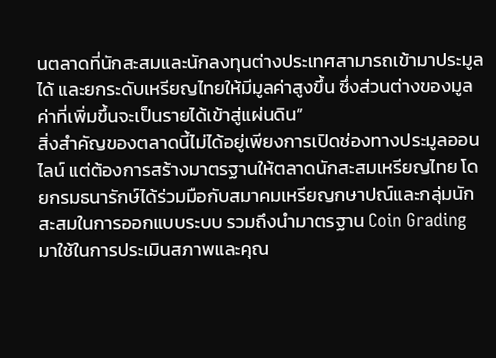นตลาดที่นักสะสมและนักลงทุนต่างประเทศสามารถเข้ามาประมูลได้ และยกระดับเหรียญไทยให้มีมูลค่าสูงขึ้น ซึ่งส่วนต่างของมูลค่าที่เพิ่มขึ้นจะเป็นรายได้เข้าสู่แผ่นดิน”
สิ่งสำคัญของตลาดนี้ไม่ได้อยู่เพียงการเปิดช่องทางประมูลออนไลน์ แต่ต้องการสร้างมาตรฐานให้ตลาดนักสะสมเหรียญไทย โดยกรมธนารักษ์ได้ร่วมมือกับสมาคมเหรียญกษาปณ์และกลุ่มนักสะสมในการออกแบบระบบ รวมถึงนำมาตรฐาน Coin Grading มาใช้ในการประเมินสภาพและคุณ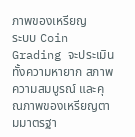ภาพของเหรียญ
ระบบ Coin Grading จะประเมินทั้งความหายาก สภาพความสมบูรณ์ และคุณภาพของเหรียญตามมาตรฐา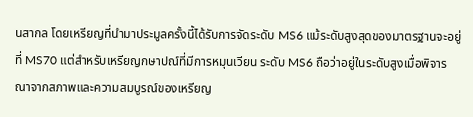นสากล โดยเหรียญที่นำมาประมูลครั้งนี้ได้รับการจัดระดับ MS6 แม้ระดับสูงสุดของมาตรฐานจะอยู่ที่ MS70 แต่สำหรับเหรียญกษาปณ์ที่มีการหมุนเวียน ระดับ MS6 ถือว่าอยู่ในระดับสูงเมื่อพิจารณาจากสภาพและความสมบูรณ์ของเหรียญ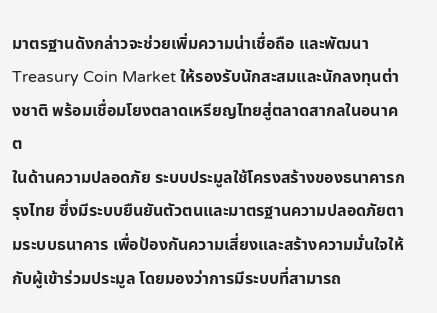มาตรฐานดังกล่าวจะช่วยเพิ่มความน่าเชื่อถือ และพัฒนา Treasury Coin Market ให้รองรับนักสะสมและนักลงทุนต่างชาติ พร้อมเชื่อมโยงตลาดเหรียญไทยสู่ตลาดสากลในอนาคต
ในด้านความปลอดภัย ระบบประมูลใช้โครงสร้างของธนาคารกรุงไทย ซึ่งมีระบบยืนยันตัวตนและมาตรฐานความปลอดภัยตามระบบธนาคาร เพื่อป้องกันความเสี่ยงและสร้างความมั่นใจให้กับผู้เข้าร่วมประมูล โดยมองว่าการมีระบบที่สามารถ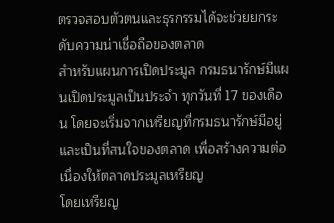ตรวจสอบตัวตนและธุรกรรมได้จะช่วยยกระดับความน่าเชื่อถือของตลาด
สำหรับแผนการเปิดประมูล กรมธนารักษ์มีแผนเปิดประมูลเป็นประจำ ทุกวันที่ 17 ของเดือน โดยจะเริ่มจากเหรียญที่กรมธนารักษ์มีอยู่และเป็นที่สนใจของตลาด เพื่อสร้างความต่อเนื่องให้ตลาดประมูลเหรียญ
โดยเหรียญ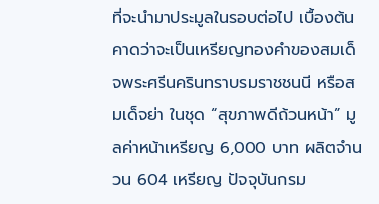ที่จะนำมาประมูลในรอบต่อไป เบื้องต้นคาดว่าจะเป็นเหรียญทองคำของสมเด็จพระศรีนครินทราบรมราชชนนี หรือสมเด็จย่า ในชุด “สุขภาพดีถ้วนหน้า” มูลค่าหน้าเหรียญ 6,000 บาท ผลิตจำนวน 604 เหรียญ ปัจจุบันกรม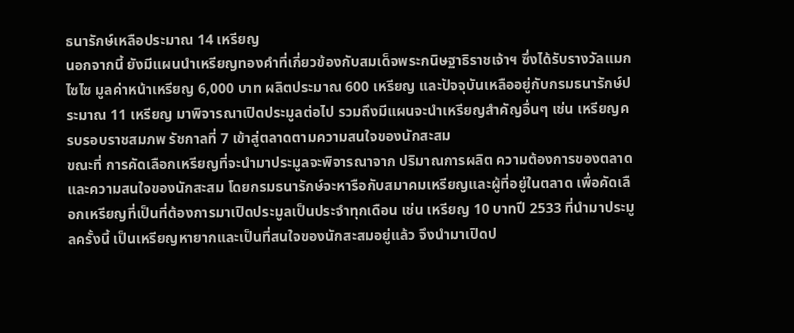ธนารักษ์เหลือประมาณ 14 เหรียญ
นอกจากนี้ ยังมีแผนนำเหรียญทองคำที่เกี่ยวข้องกับสมเด็จพระกนิษฐาธิราชเจ้าฯ ซึ่งได้รับรางวัลแมกไซไซ มูลค่าหน้าเหรียญ 6,000 บาท ผลิตประมาณ 600 เหรียญ และปัจจุบันเหลืออยู่กับกรมธนารักษ์ประมาณ 11 เหรียญ มาพิจารณาเปิดประมูลต่อไป รวมถึงมีแผนจะนำเหรียญสำคัญอื่นๆ เช่น เหรียญครบรอบราชสมภพ รัชกาลที่ 7 เข้าสู่ตลาดตามความสนใจของนักสะสม
ขณะที่ การคัดเลือกเหรียญที่จะนำมาประมูลจะพิจารณาจาก ปริมาณการผลิต ความต้องการของตลาด และความสนใจของนักสะสม โดยกรมธนารักษ์จะหารือกับสมาคมเหรียญและผู้ที่อยู่ในตลาด เพื่อคัดเลือกเหรียญที่เป็นที่ต้องการมาเปิดประมูลเป็นประจำทุกเดือน เช่น เหรียญ 10 บาทปี 2533 ที่นำมาประมูลครั้งนี้ เป็นเหรียญหายากและเป็นที่สนใจของนักสะสมอยู่แล้ว จึงนำมาเปิดป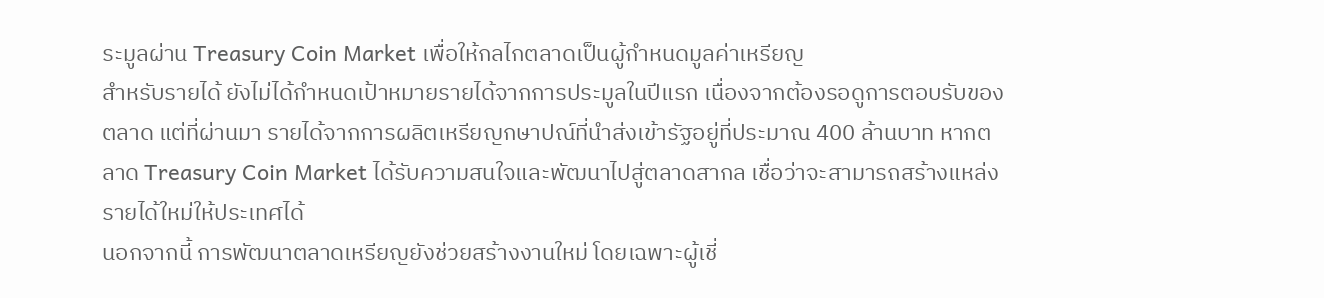ระมูลผ่าน Treasury Coin Market เพื่อให้กลไกตลาดเป็นผู้กำหนดมูลค่าเหรียญ
สำหรับรายได้ ยังไม่ได้กำหนดเป้าหมายรายได้จากการประมูลในปีแรก เนื่องจากต้องรอดูการตอบรับของตลาด แต่ที่ผ่านมา รายได้จากการผลิตเหรียญกษาปณ์ที่นำส่งเข้ารัฐอยู่ที่ประมาณ 400 ล้านบาท หากตลาด Treasury Coin Market ได้รับความสนใจและพัฒนาไปสู่ตลาดสากล เชื่อว่าจะสามารถสร้างแหล่งรายได้ใหม่ให้ประเทศได้
นอกจากนี้ การพัฒนาตลาดเหรียญยังช่วยสร้างงานใหม่ โดยเฉพาะผู้เชี่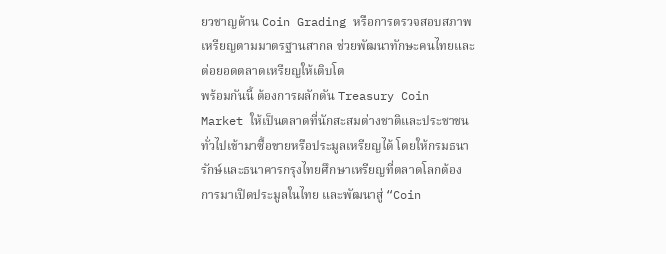ยวชาญด้าน Coin Grading หรือการตรวจสอบสภาพเหรียญตามมาตรฐานสากล ช่วยพัฒนาทักษะคนไทยและต่อยอดตลาดเหรียญให้เติบโต
พร้อมกันนี้ ต้องการผลักดัน Treasury Coin Market ให้เป็นตลาดที่นักสะสมต่างชาติและประชาชนทั่วไปเข้ามาซื้อขายหรือประมูลเหรียญได้ โดยให้กรมธนารักษ์และธนาคารกรุงไทยศึกษาเหรียญที่ตลาดโลกต้องการมาเปิดประมูลในไทย และพัฒนาสู่ “Coin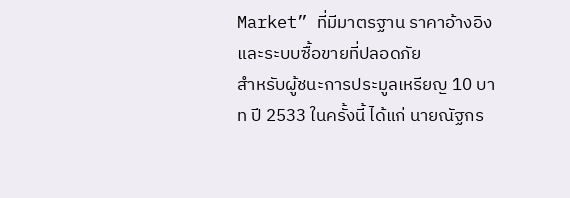Market” ที่มีมาตรฐาน ราคาอ้างอิง และระบบซื้อขายที่ปลอดภัย
สำหรับผู้ชนะการประมูลเหรียญ 10 บาท ปี 2533 ในครั้งนี้ ได้แก่ นายณัฐกร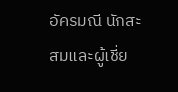อัครมณี นักสะสมและผู้เชี่ย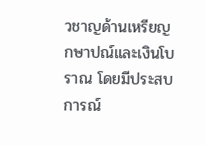วชาญด้านเหรียญกษาปณ์และเงินโบราณ โดยมีประสบการณ์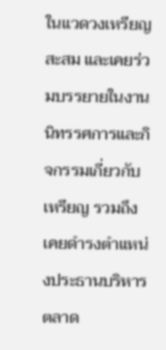ในแวดวงเหรียญสะสม และเคยร่วมบรรยายในงานนิทรรศการและกิจกรรมเกี่ยวกับเหรียญ รวมถึงเคยดำรงตำแหน่งประธานบริหารตลาด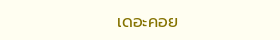เดอะคอย